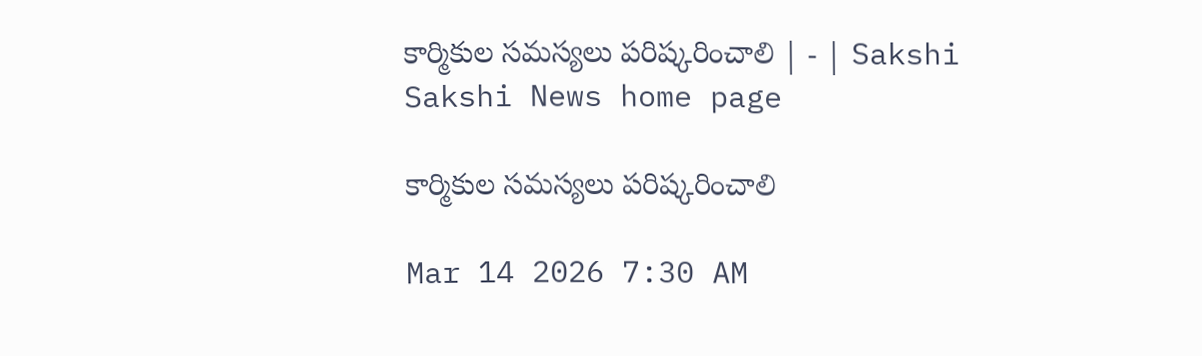కార్మికుల సమస్యలు పరిష్కరించాలి | - | Sakshi
Sakshi News home page

కార్మికుల సమస్యలు పరిష్కరించాలి

Mar 14 2026 7:30 AM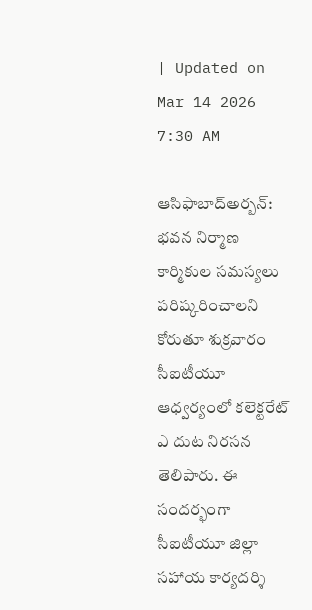| Updated on Mar 14 2026 7:30 AM

ఆసిఫాబాద్‌అర్బన్‌: భవన నిర్మాణ కార్మికుల సమస్యలు పరిష్కరించాలని కోరుతూ శుక్రవారం సీఐటీయూ ఆధ్వర్యంలో కలెక్టరేట్‌ ఎ దుట నిరసన తెలిపారు. ఈ సందర్భంగా సీఐటీయూ జిల్లా సహాయ కార్యదర్శి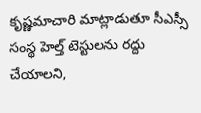కృష్ణమాచారి మాట్లాడుతూ సీఎస్సీ సంస్థ హెల్త్‌ టెస్టులను రద్దు చేయాలని,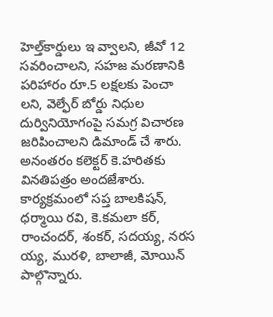హెల్త్‌కార్డులు ఇ వ్వాలని, జీవో 12 సవరించాలని, సహజ మరణానికి పరిహారం రూ.5 లక్షలకు పెంచా లని, వెల్ఫేర్‌ బోర్డు నిధుల దుర్వినియోగంపై సమగ్ర విచారణ జరిపించాలని డిమాండ్‌ చే శారు. అనంతరం కలెక్టర్‌ కె.హరితకు వినతిపత్రం అందజేశారు. కార్యక్రమంలో సప్త బాలకిషన్‌, ధర్మాయి రవి, కె.కమలా కర్‌, రాంచందర్‌, శంకర్‌, సదయ్య, నరస య్య, మురళి, బాలాజీ, మోయిన్‌ పాల్గొన్నారు.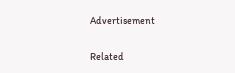Advertisement

Related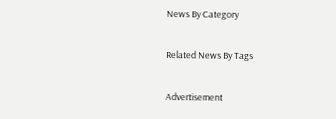News By Category

Related News By Tags

Advertisement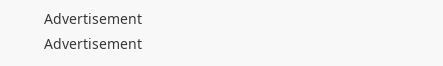Advertisement
Advertisement